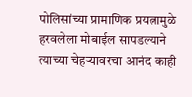पोलिसांच्या प्रामाणिक प्रयत्नामुळे हरवलेला मोबाईल सापडल्याने त्याच्या चेहऱ्यावरचा आनंद काही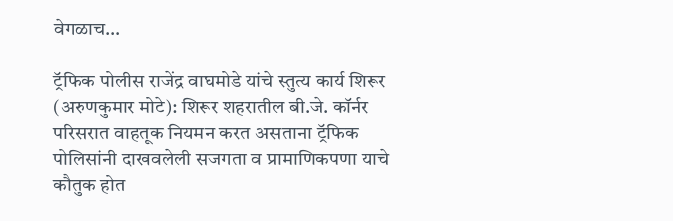वेगळाच…

ट्रॅफिक पोलीस राजेंद्र वाघमोडे यांचे स्तुत्य कार्य शिरूर (अरुणकुमार मोटे): शिरूर शहरातील बी.जे. कॉर्नर परिसरात वाहतूक नियमन करत असताना ट्रॅफिक पोलिसांनी दाखवलेली सजगता व प्रामाणिकपणा याचे कौतुक होत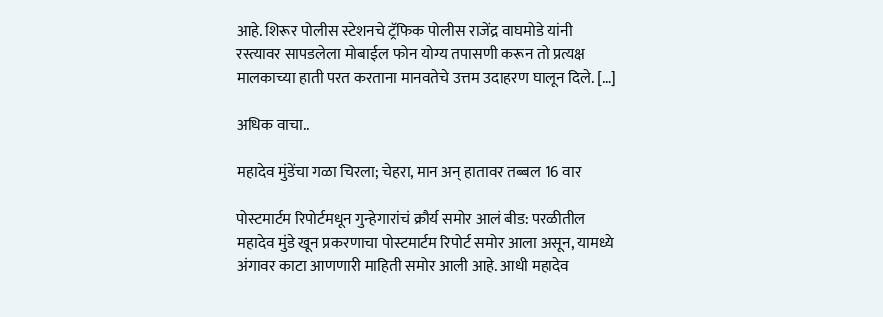आहे. शिरूर पोलीस स्टेशनचे ट्रॅफिक पोलीस राजेंद्र वाघमोडे यांनी रस्त्यावर सापडलेला मोबाईल फोन योग्य तपासणी करून तो प्रत्यक्ष मालकाच्या हाती परत करताना मानवतेचे उत्तम उदाहरण घालून दिले. […]

अधिक वाचा..

महादेव मुंडेंचा गळा चिरला; चेहरा, मान अन् हातावर तब्बल 16 वार

पोस्टमार्टम रिपोर्टमधून गुन्हेगारांचं क्रौर्य समोर आलं बीड: परळीतील महादेव मुंडे खून प्रकरणाचा पोस्टमार्टम रिपोर्ट समोर आला असून, यामध्ये अंगावर काटा आणणारी माहिती समोर आली आहे. आधी महादेव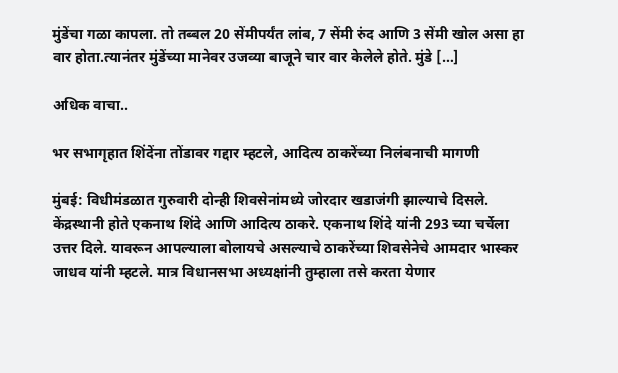मुंडेंचा गळा कापला. तो तब्बल 20 सेंमीपर्यंत लांब, 7 सेंमी रुंद आणि 3 सेंमी खोल असा हा वार होता.त्यानंतर मुंडेंच्या मानेवर उजव्या बाजूने चार वार केलेले होते. मुंडे […]

अधिक वाचा..

भर सभागृहात शिंदेंना तोंडावर गद्दार म्हटले, आदित्य ठाकरेंच्या निलंबनाची मागणी

मुंबई: विधीमंडळात गुरुवारी दोन्ही शिवसेनांमध्ये जोरदार खडाजंगी झाल्याचे दिसले. केंद्रस्थानी होते एकनाथ शिंदे आणि आदित्य ठाकरे. एकनाथ शिंदे यांनी 293 च्या चर्चेला उत्तर दिले. यावरून आपल्याला बोलायचे असल्याचे ठाकरेंच्या शिवसेनेचे आमदार भास्कर जाधव यांनी म्हटले. मात्र विधानसभा अध्यक्षांनी तुम्हाला तसे करता येणार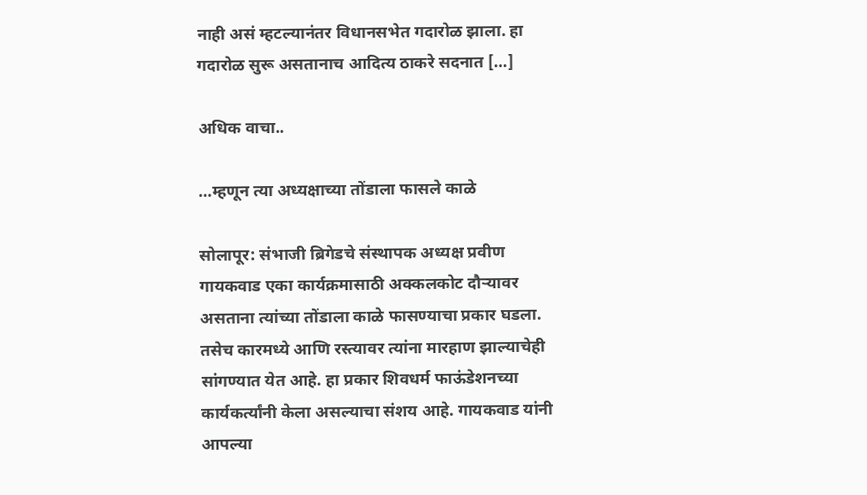नाही असं म्हटल्यानंतर विधानसभेत गदारोळ झाला. हा गदारोळ सुरू असतानाच आदित्य ठाकरे सदनात […]

अधिक वाचा..

…म्हणून त्या अध्यक्षाच्या तोंडाला फासले काळे

सोलापूर: संभाजी ब्रिगेडचे संस्थापक अध्यक्ष प्रवीण गायकवाड एका कार्यक्रमासाठी अक्कलकोट दौऱ्यावर असताना त्यांच्या तोंडाला काळे फासण्याचा प्रकार घडला. तसेच कारमध्ये आणि रस्त्यावर त्यांना मारहाण झाल्याचेही सांगण्यात येत आहे. हा प्रकार शिवधर्म फाऊंडेशनच्या कार्यकर्त्यांनी केला असल्याचा संशय आहे. गायकवाड यांनी आपल्या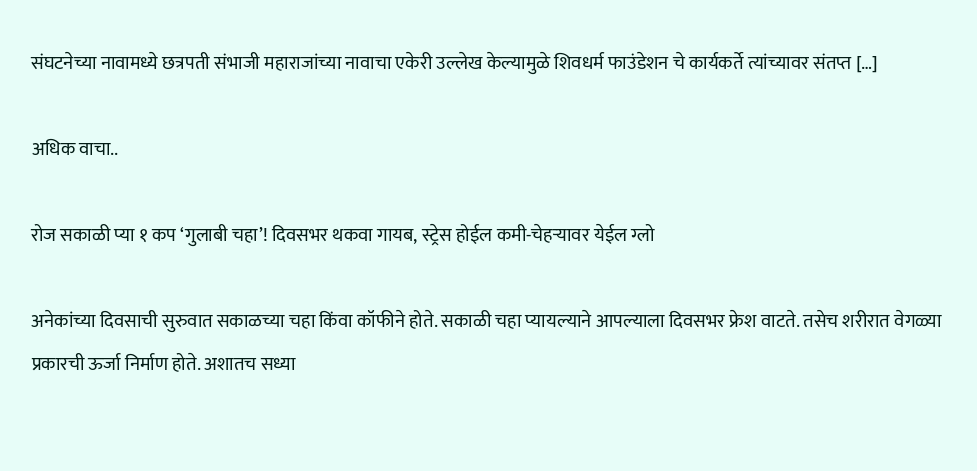संघटनेच्या नावामध्ये छत्रपती संभाजी महाराजांच्या नावाचा एकेरी उल्लेख केल्यामुळे शिवधर्म फाउंडेशन चे कार्यकर्ते त्यांच्यावर संतप्त […]

अधिक वाचा..

रोज सकाळी प्या १ कप ‘गुलाबी चहा’! दिवसभर थकवा गायब, स्ट्रेस होईल कमी-चेहऱ्यावर येईल ग्लो

अनेकांच्या दिवसाची सुरुवात सकाळच्या चहा किंवा कॉफीने होते. सकाळी चहा प्यायल्याने आपल्याला दिवसभर फ्रेश वाटते. तसेच शरीरात वेगळ्या प्रकारची ऊर्जा निर्माण होते. अशातच सध्या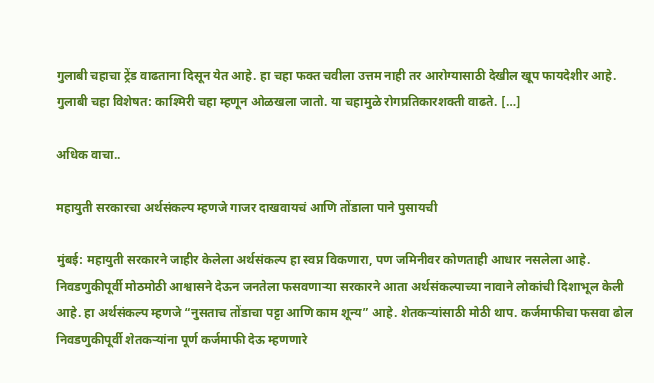गुलाबी चहाचा ट्रेंड वाढताना दिसून येत आहे. हा चहा फक्त चवीला उत्तम नाही तर आरोग्यासाठी देखील खूप फायदेशीर आहे. गुलाबी चहा विशेषत: काश्मिरी चहा म्हणून ओळखला जातो. या चहामुळे रोगप्रतिकारशक्ती वाढते. […]

अधिक वाचा..

महायुती सरकारचा अर्थसंकल्प म्हणजे गाजर दाखवायचं आणि तोंडाला पाने पुसायची

मुंबई: महायुती सरकारने जाहीर केलेला अर्थसंकल्प हा स्वप्न विकणारा, पण जमिनीवर कोणताही आधार नसलेला आहे. निवडणुकीपूर्वी मोठमोठी आश्वासने देऊन जनतेला फसवणाऱ्या सरकारने आता अर्थसंकल्पाच्या नावाने लोकांची दिशाभूल केली आहे. हा अर्थसंकल्प म्हणजे “नुसताच तोंडाचा पट्टा आणि काम शून्य” आहे. शेतकऱ्यांसाठी मोठी थाप. कर्जमाफीचा फसवा ढोल निवडणुकीपूर्वी शेतकऱ्यांना पूर्ण कर्जमाफी देऊ म्हणणारे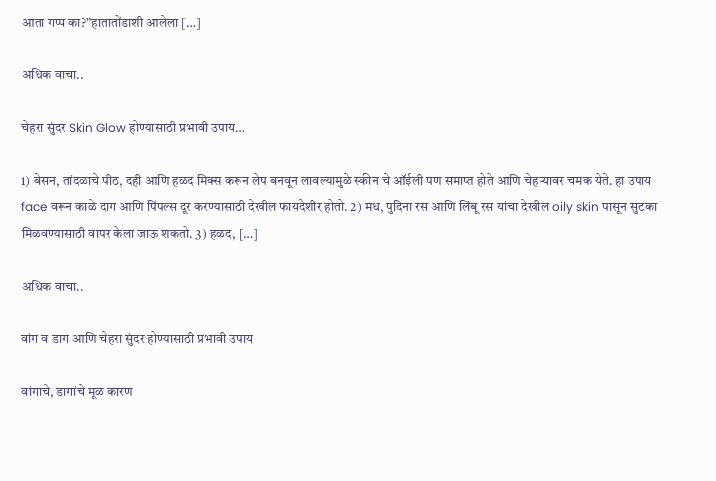आता गप्प का?”हातातोंडाशी आलेला […]

अधिक वाचा..

चेहरा सुंदर Skin Glow होण्यासाठी प्रभावी उपाय…

1) बेसन, तांदळाचे पीठ, दही आणि हळद मिक्स करून लेप बनवून लावल्यामुळे स्कीन चे ऑईली पण समाप्त होते आणि चेहऱ्यावर चमक येते. हा उपाय face वरून काळे दाग आणि पिंपल्स दूर करण्यासाठी देखील फायदेशीर होतो. 2) मध, पुदिना रस आणि लिंबू रस यांचा देखील oily skin पासून सुटका मिळवण्यासाठी वापर केला जाऊ शकतो. 3) हळद, […]

अधिक वाचा..

वांग व डाग आणि चेहरा सुंदर होण्यासाठी प्रभावी उपाय

वांगाचे, डागांचे मूळ कारण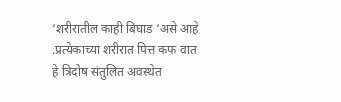‘शरीरातील काही बिघाड ‘असे आहे .प्रत्येकाच्या शरीरात पित्त कफ वात हे त्रिदोष संतुलित अवस्थेत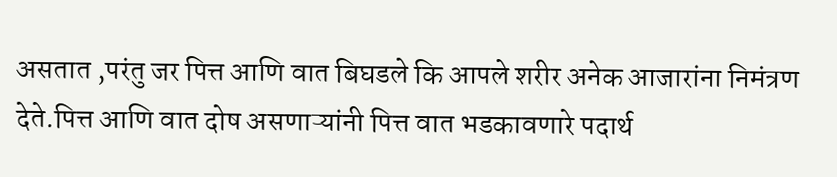असतात ,परंतु जर पित्त आणि वात बिघडले कि आपले शरीर अनेक आजारांना निमंत्रण देते.पित्त आणि वात दोष असणाऱ्यांनी पित्त वात भडकावणारे पदार्थ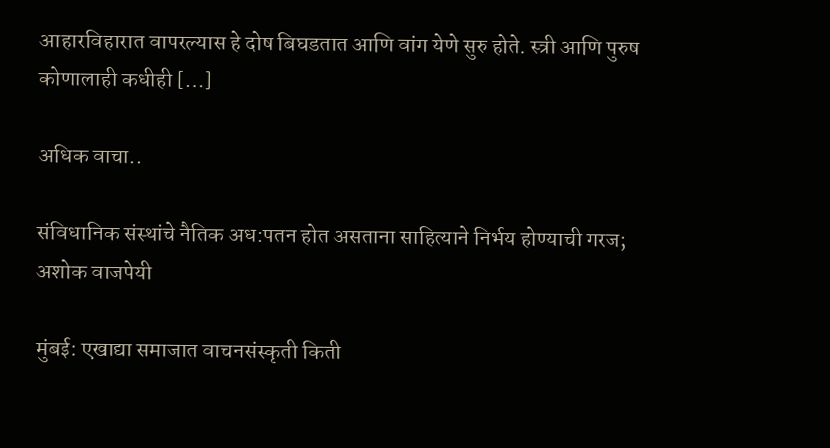आहारविहारात वापरल्यास हे दोष बिघडतात आणि वांग येणे सुरु होते. स्त्री आणि पुरुष कोणालाही कधीही […]

अधिक वाचा..

संविधानिक संस्थांचे नैतिक अध:पतन होत असताना साहित्याने निर्भय होण्याची गरज; अशोक वाजपेयी

मुंबई: एखाद्या समाजात वाचनसंस्कृती किती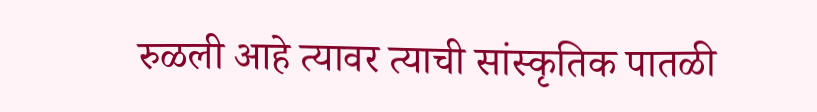रुळली आहे त्यावर त्याची सांस्कृतिक पातळी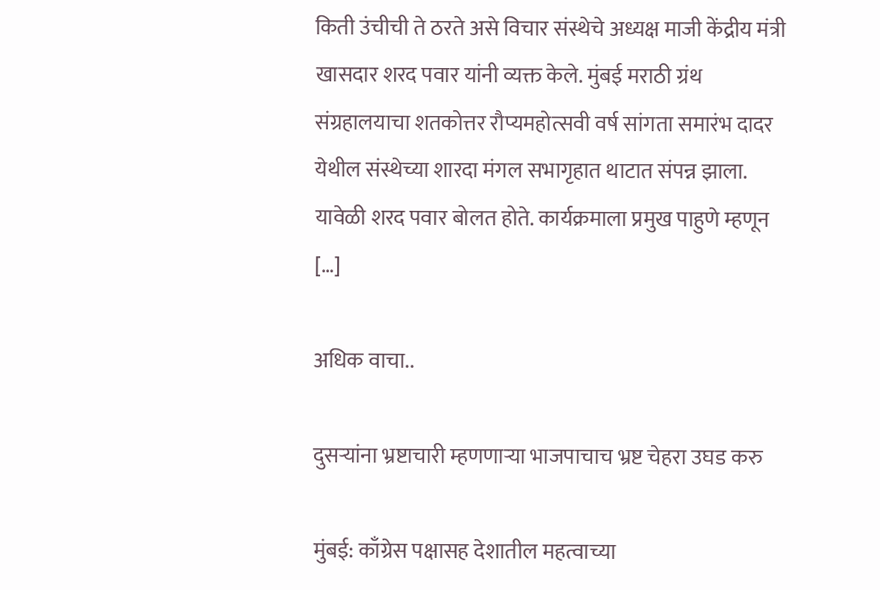किती उंचीची ते ठरते असे विचार संस्थेचे अध्यक्ष माजी केंद्रीय मंत्री खासदार शरद पवार यांनी व्यक्त केले. मुंबई मराठी ग्रंथ संग्रहालयाचा शतकोत्तर रौप्यमहोत्सवी वर्ष सांगता समारंभ दादर येथील संस्थेच्या शारदा मंगल सभागृहात थाटात संपन्न झाला. यावेळी शरद पवार बोलत होते. कार्यक्रमाला प्रमुख पाहुणे म्हणून […]

अधिक वाचा..

दुसऱ्यांना भ्रष्टाचारी म्हणणाऱ्या भाजपाचाच भ्रष्ट चेहरा उघड करु

मुंबई: काँग्रेस पक्षासह देशातील महत्वाच्या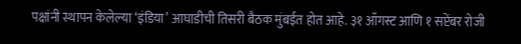पक्षांनी स्थापन केलेल्या ‘इंडिया’ आघाडीची तिसरी बैठक मुंबईत होत आहे. ३१ ऑगस्ट आणि १ सप्टेंबर रोजी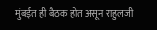मुंबईत ही बैठक होत असून राहुलजी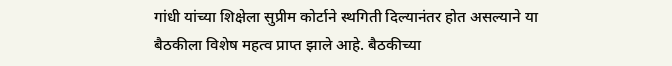गांधी यांच्या शिक्षेला सुप्रीम कोर्टाने स्थगिती दिल्यानंतर होत असल्याने या बैठकीला विशेष महत्व प्राप्त झाले आहे. बैठकीच्या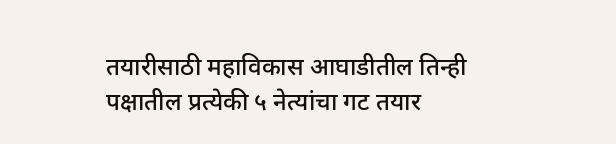तयारीसाठी महाविकास आघाडीतील तिन्ही पक्षातील प्रत्येकी ५ नेत्यांचा गट तयार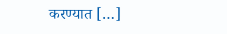करण्यात […]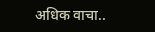अधिक वाचा..